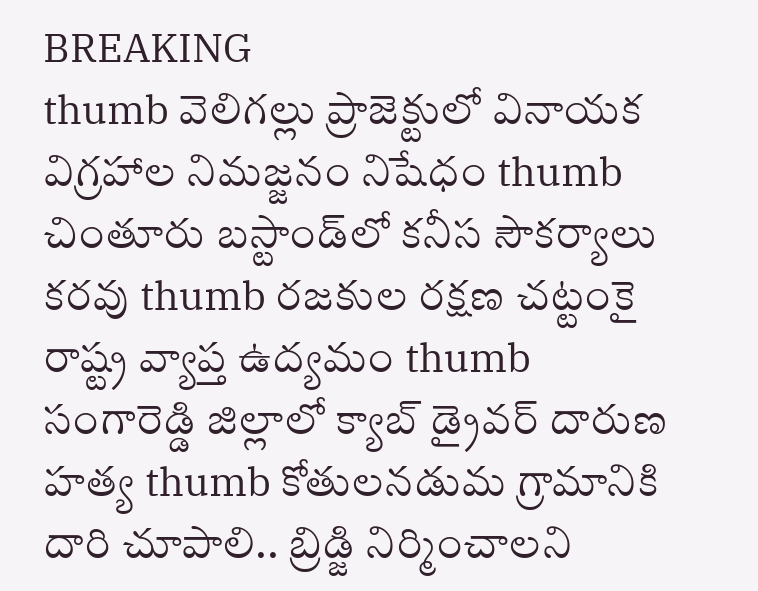BREAKING
thumb వెలిగల్లు ప్రాజెక్టులో వినాయక విగ్రహాల నిమజ్జనం నిషేధం thumb చింతూరు బస్టాండ్‌లో కనీస సౌకర్యాలు కరవు thumb రజకుల రక్షణ చట్టంకై రాష్ట్ర వ్యాప్త ఉద్యమం thumb సంగారెడ్డి జిల్లాలో క్యాబ్ డ్రైవర్ దారుణ హత్య thumb కోతులనడుమ గ్రామానికి దారి చూపాలి.. బ్రిడ్జి నిర్మించాలని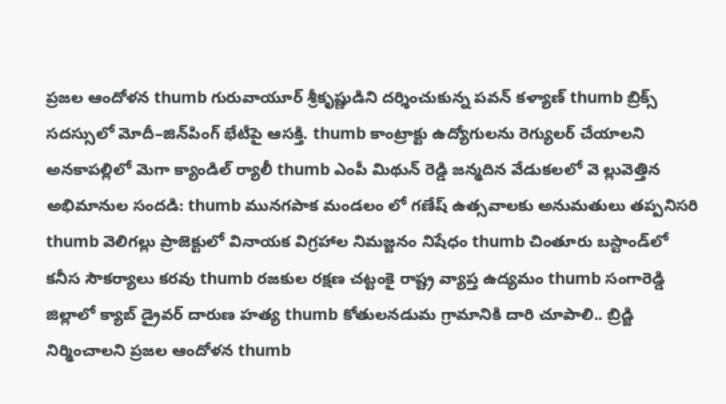ప్రజల ఆందోళన thumb గురువాయూర్ శ్రీకృష్ణుడిని దర్శించుకున్న పవన్ కళ్యాణ్ thumb బ్రిక్స్ సదస్సులో మోదీ–జిన్‌పింగ్ భేటీపై ఆసక్తి. thumb కాంట్రాక్టు ఉద్యోగులను రెగ్యులర్ చేయాలని అనకాపల్లిలో మెగా క్యాండిల్ ర్యాలీ thumb ఎంపీ మిథున్ రెడ్డి జన్మదిన వేడుకలలో వె ల్లువెత్తిన అభిమానుల సందడి: thumb మునగపాక మండలం లో గణేష్ ఉత్సవాలకు అనుమతులు తప్పనిసరి thumb వెలిగల్లు ప్రాజెక్టులో వినాయక విగ్రహాల నిమజ్జనం నిషేధం thumb చింతూరు బస్టాండ్‌లో కనీస సౌకర్యాలు కరవు thumb రజకుల రక్షణ చట్టంకై రాష్ట్ర వ్యాప్త ఉద్యమం thumb సంగారెడ్డి జిల్లాలో క్యాబ్ డ్రైవర్ దారుణ హత్య thumb కోతులనడుమ గ్రామానికి దారి చూపాలి.. బ్రిడ్జి నిర్మించాలని ప్రజల ఆందోళన thumb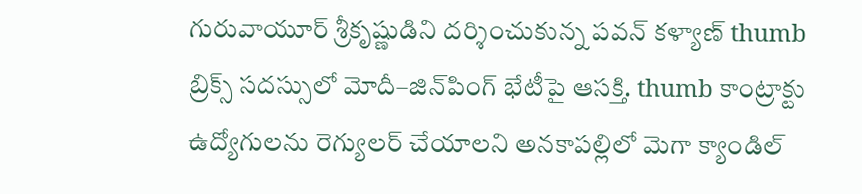గురువాయూర్ శ్రీకృష్ణుడిని దర్శించుకున్న పవన్ కళ్యాణ్ thumb బ్రిక్స్ సదస్సులో మోదీ–జిన్‌పింగ్ భేటీపై ఆసక్తి. thumb కాంట్రాక్టు ఉద్యోగులను రెగ్యులర్ చేయాలని అనకాపల్లిలో మెగా క్యాండిల్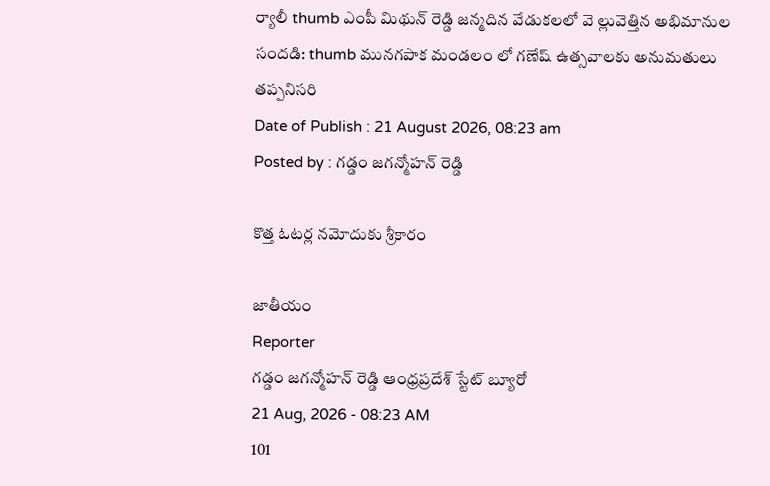ర్యాలీ thumb ఎంపీ మిథున్ రెడ్డి జన్మదిన వేడుకలలో వె ల్లువెత్తిన అభిమానుల సందడి: thumb మునగపాక మండలం లో గణేష్ ఉత్సవాలకు అనుమతులు తప్పనిసరి
Date of Publish : 21 August 2026, 08:23 am
Posted by : గడ్డం జగన్మోహన్ రెడ్డి

కొత్త ఓటర్ల నమోదుకు శ్రీకారం

జాతీయం
Reporter
గడ్డం జగన్మోహన్ రెడ్డి ఆంధ్రప్రదేశ్ స్టేట్ బ్యూరో
21 Aug, 2026 - 08:23 AM
101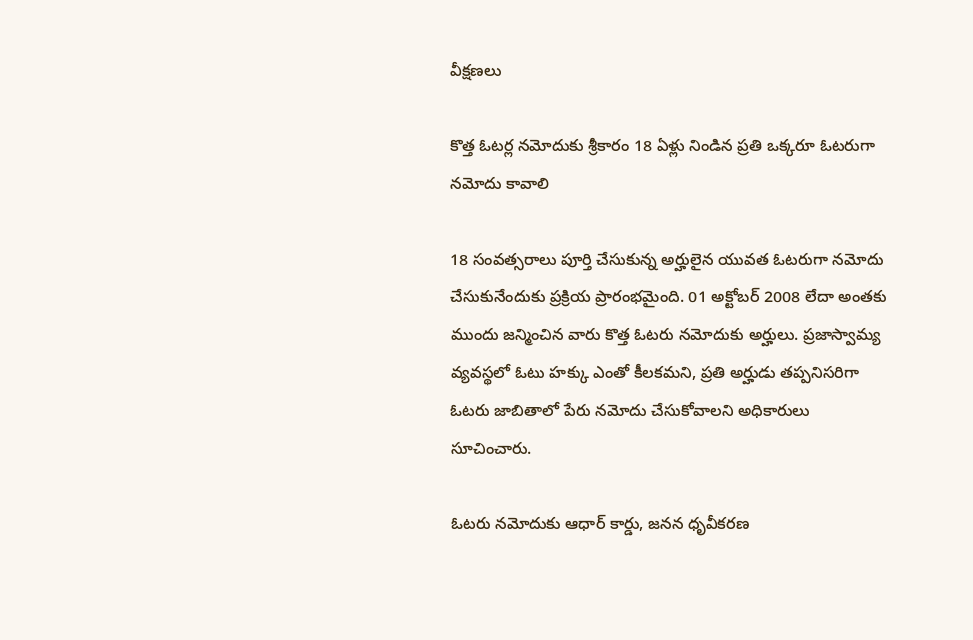వీక్షణలు

కొత్త ఓటర్ల నమోదుకు శ్రీకారం 18 ఏళ్లు నిండిన ప్రతి ఒక్కరూ ఓటరుగా నమోదు కావాలి

18 సంవత్సరాలు పూర్తి చేసుకున్న అర్హులైన యువత ఓటరుగా నమోదు చేసుకునేందుకు ప్రక్రియ ప్రారంభమైంది. 01 అక్టోబర్ 2008 లేదా అంతకు ముందు జన్మించిన వారు కొత్త ఓటరు నమోదుకు అర్హులు. ప్రజాస్వామ్య వ్యవస్థలో ఓటు హక్కు ఎంతో కీలకమని, ప్రతి అర్హుడు తప్పనిసరిగా ఓటరు జాబితాలో పేరు నమోదు చేసుకోవాలని అధికారులు సూచించారు.

ఓటరు నమోదుకు ఆధార్ కార్డు, జనన ధృవీకరణ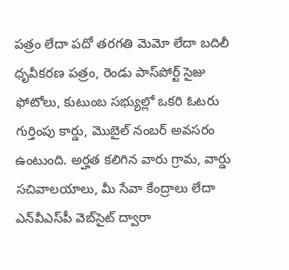పత్రం లేదా పదో తరగతి మెమో లేదా బదిలీ ధృవీకరణ పత్రం, రెండు పాస్‌పోర్ట్ సైజు ఫోటోలు, కుటుంబ సభ్యుల్లో ఒకరి ఓటరు గుర్తింపు కార్డు, మొబైల్ నంబర్ అవసరం ఉంటుంది. అర్హత కలిగిన వారు గ్రామ, వార్డు సచివాలయాలు, మీ సేవా కేంద్రాలు లేదా ఎన్‌వీఎస్‌పీ వెబ్‌సైట్ ద్వారా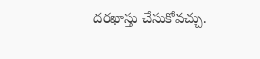దరఖాస్తు చేసుకోవచ్చు.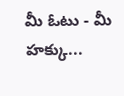మీ ఓటు - మీ హక్కు...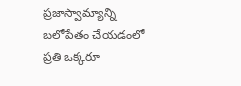ప్రజాస్వామ్యాన్ని బలోపేతం చేయడంలో ప్రతి ఒక్కరూ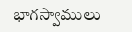భాగస్వాములు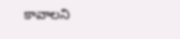కావాలని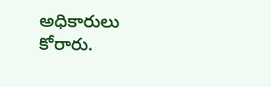అధికారులు కోరారు.